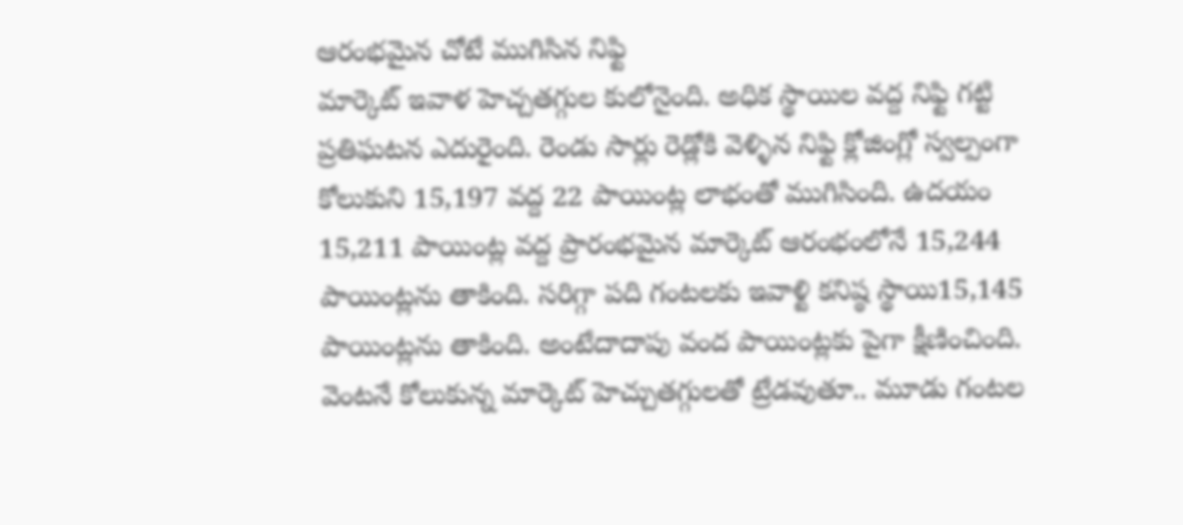ఆరంభమైన చోటే ముగిసిన నిఫ్టి
మార్కెట్ ఇవాళ హెచ్చతగ్గుల కులోనైంది. అధిక స్థాయిల వద్ద నిఫ్టి గట్టి ప్రతిఘటన ఎదురైంది. రెండు సార్లు రెడ్లోకి వెళ్ళిన నిఫ్టి క్లోజింగ్లో స్వల్పంగా కోలుకుని 15,197 వద్ద 22 పాయింట్ల లాభంతో ముగిసింది. ఉదయం 15,211 పాయింట్ల వద్ద ప్రారంభమైన మార్కెట్ ఆరంభంలోనే 15,244 పాయింట్లను తాకింది. సరిగ్గా పది గంటలకు ఇవాళ్టి కనిష్ఠ స్థాయి15,145 పాయింట్లను తాకింది. అంటేదాదాపు వంద పాయింట్లకు పైగా క్షీణించింది. వెంటనే కోలుకున్న మార్కెట్ హెచ్చుతగ్గులతో ట్రేడవుతూ.. మూడు గంటల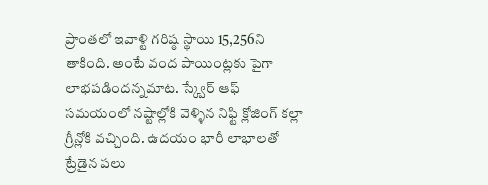ప్రాంతలో ఇవాళ్టి గరిష్ఠ స్థాయి 15,256ని తాకింది. అంటే వంద పాయింట్లకు పైగా లాభపడిందన్నమాట. స్క్వేర్ ఆఫ్ సమయంలో నష్టాల్లోకి వెళ్ళిన నిఫ్టి క్లోజింగ్ కల్లా గ్రీన్లోకి వచ్చింది. ఉదయం భారీ లాభాలతో ట్రేడైన పలు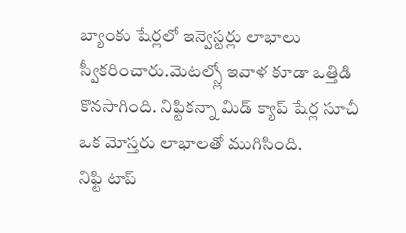బ్యాంకు షేర్లలో ఇన్వెస్టర్లు లాభాలు స్వీకరించారు.మెటల్స్లో ఇవాళ కూడా ఒత్తిడి కొనసాగింది. నిఫ్టికన్నా మిడ్ క్యాప్ షేర్ల సూచీ ఒక మోస్తరు లాభాలతో ముగిసింది.
నిఫ్టి టాప్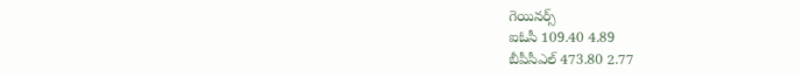గెయినర్స్
ఐఓసీ 109.40 4.89
బీపీసీఎల్ 473.80 2.77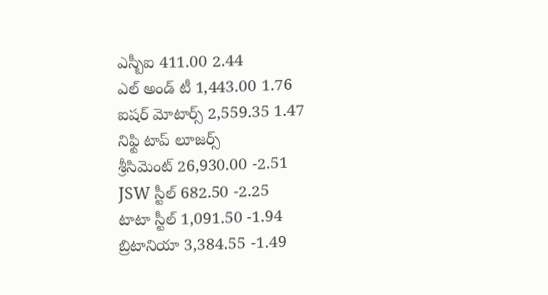ఎస్బీఐ 411.00 2.44
ఎల్ అండ్ టీ 1,443.00 1.76
ఐషర్ మోటార్స్ 2,559.35 1.47
నిఫ్టి టాప్ లూజర్స్
శ్రీసిమెంట్ 26,930.00 -2.51
JSW స్టీల్ 682.50 -2.25
టాటా స్టీల్ 1,091.50 -1.94
బ్రిటానియా 3,384.55 -1.49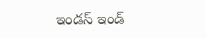ఇండస్ ఇండ్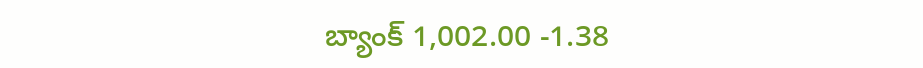బ్యాంక్ 1,002.00 -1.38